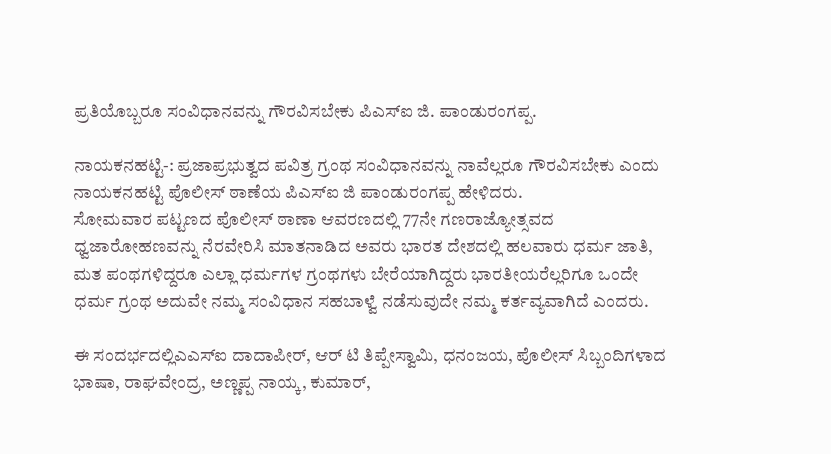ಪ್ರತಿಯೊಬ್ಬರೂ ಸಂವಿಧಾನವನ್ನು ಗೌರವಿಸಬೇಕು ಪಿಎಸ್ಐ ಜಿ. ಪಾಂಡುರಂಗಪ್ಪ.

ನಾಯಕನಹಟ್ಟಿ-: ಪ್ರಜಾಪ್ರಭುತ್ವದ ಪವಿತ್ರ ಗ್ರಂಥ ಸಂವಿಧಾನವನ್ನು ನಾವೆಲ್ಲರೂ ಗೌರವಿಸಬೇಕು ಎಂದು ನಾಯಕನಹಟ್ಟಿ ಪೊಲೀಸ್ ಠಾಣೆಯ ಪಿಎಸ್ಐ ಜಿ ಪಾಂಡುರಂಗಪ್ಪ ಹೇಳಿದರು.
ಸೋಮವಾರ ಪಟ್ಟಣದ ಪೊಲೀಸ್ ಠಾಣಾ ಆವರಣದಲ್ಲಿ 77ನೇ ಗಣರಾಜ್ಯೋತ್ಸವದ ಧ್ವಜಾರೋಹಣವನ್ನು ನೆರವೇರಿಸಿ ಮಾತನಾಡಿದ ಅವರು ಭಾರತ ದೇಶದಲ್ಲಿ ಹಲವಾರು ಧರ್ಮ ಜಾತಿ, ಮತ ಪಂಥಗಳಿದ್ದರೂ ಎಲ್ಲಾ ಧರ್ಮಗಳ ಗ್ರಂಥಗಳು ಬೇರೆಯಾಗಿದ್ದರು ಭಾರತೀಯರೆಲ್ಲರಿಗೂ ಒಂದೇ ಧರ್ಮ ಗ್ರಂಥ ಅದುವೇ ನಮ್ಮ ಸಂವಿಧಾನ ಸಹಬಾಳ್ವೆ ನಡೆಸುವುದೇ ನಮ್ಮ ಕರ್ತವ್ಯವಾಗಿದೆ ಎಂದರು.

ಈ ಸಂದರ್ಭದಲ್ಲಿಎಎಸ್ಐ ದಾದಾಪೀರ್, ಆರ್ ಟಿ ತಿಪ್ಪೇಸ್ವಾಮಿ, ಧನಂಜಯ, ಪೊಲೀಸ್ ಸಿಬ್ಬಂದಿಗಳಾದ ಭಾಷಾ, ರಾಘವೇಂದ್ರ, ಅಣ್ಣಪ್ಪ ನಾಯ್ಕ, ಕುಮಾರ್,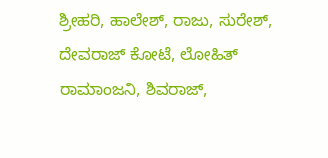ಶ್ರೀಹರಿ, ಹಾಲೇಶ್, ರಾಜು, ಸುರೇಶ್, ದೇವರಾಜ್ ಕೋಟೆ, ಲೋಹಿತ್ ರಾಮಾಂಜನಿ, ಶಿವರಾಜ್,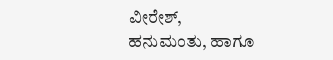ವೀರೇಶ್, ಹನುಮಂತು, ಹಾಗೂ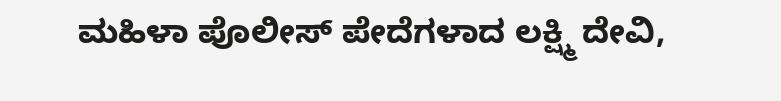ಮಹಿಳಾ ಪೊಲೀಸ್ ಪೇದೆಗಳಾದ ಲಕ್ಷ್ಮಿ ದೇವಿ,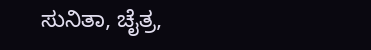ಸುನಿತಾ, ಚೈತ್ರ,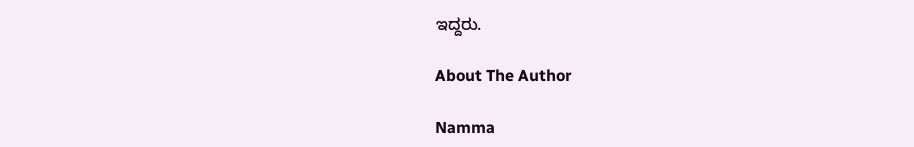ಇದ್ದರು.

About The Author

Namma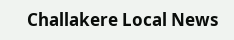Challakere Local News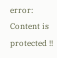error: Content is protected !!